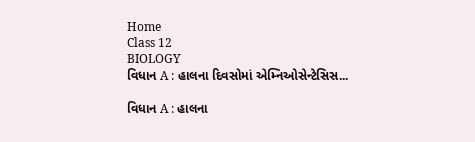Home
Class 12
BIOLOGY
વિધાન A : હાલના દિવસોમાં એમ્નિઓસેન્ટેસિસ...

વિધાન A : હાલના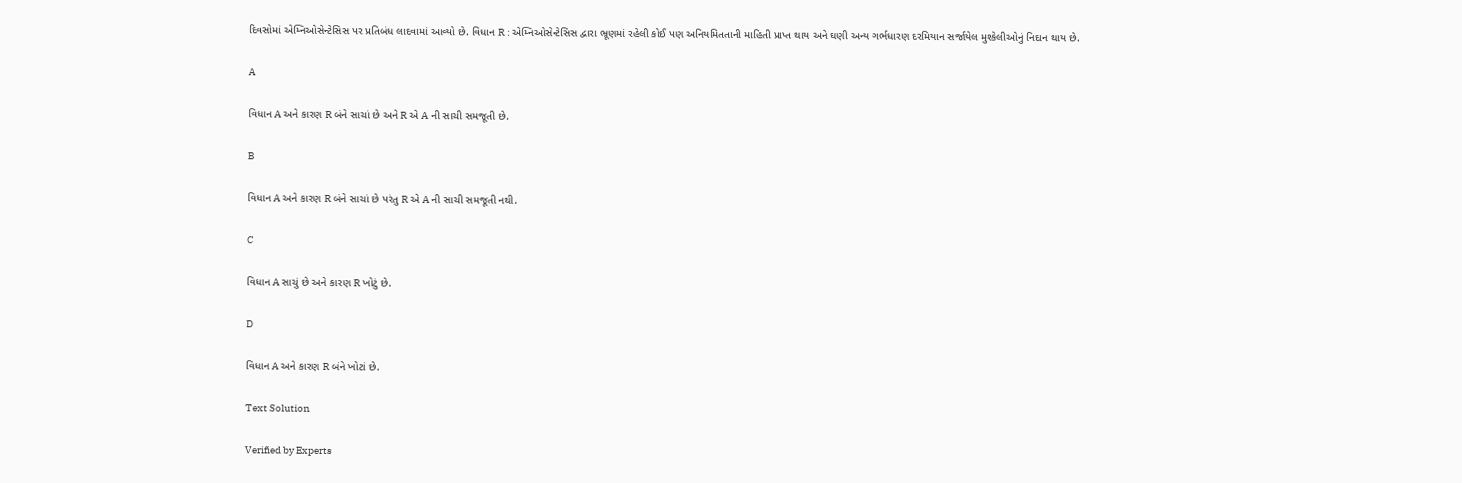દિવસોમાં એમ્નિઓસેન્ટેસિસ પર પ્રતિબંધ લાદવામાં આવ્યો છે. વિધાન R : એમ્નિઓસેન્ટેસિસ દ્વારા ભ્રૂણમાં રહેલી કોઈ પણ અનિયમિતતાની માહિતી પ્રાપ્ત થાય અને ઘણી અન્ય ગર્ભધારણ દરમિયાન સર્જાયેલ મુશ્કેલીઓનું નિદાન થાય છે.

A

વિધાન A અને કારણ R બંને સાચાં છે અને R એ A ની સાચી સમજૂતી છે.

B

વિધાન A અને કારણ R બંને સાચાં છે પરંતુ R એ A ની સાચી સમજૂતી નથી.

C

વિધાન A સાચું છે અને કારણ R ખોટું છે.

D

વિધાન A અને કારણ R બંને ખોટાં છે.

Text Solution

Verified by Experts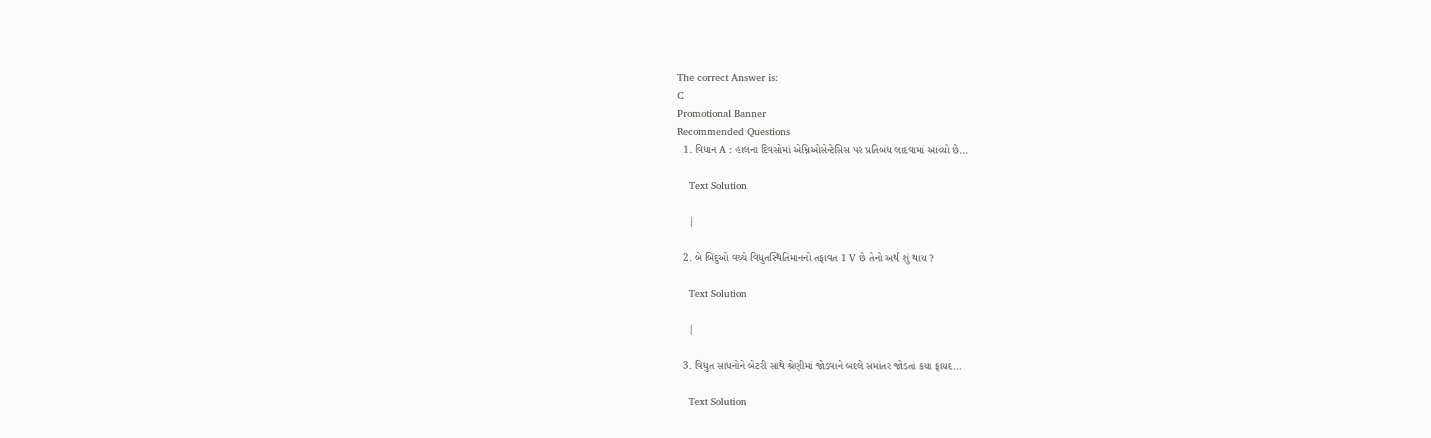The correct Answer is:
C
Promotional Banner
Recommended Questions
  1. વિધાન A : હાલના દિવસોમાં એમ્નિઓસેન્ટેસિસ પર પ્રતિબંધ લાદવામાં આવ્યો છે...

    Text Solution

    |

  2. બે બિંદુઓ વચ્ચે વિધુતસ્થિતિમાનનો તફાવત 1 V છે તેનો અર્થ શું થાય ?

    Text Solution

    |

  3. વિધુત સાધનોને બેટરી સાથે શ્રેણીમાં જોડવાને બદલે સમાંતર જોડતાં કયા ફાયદ...

    Text Solution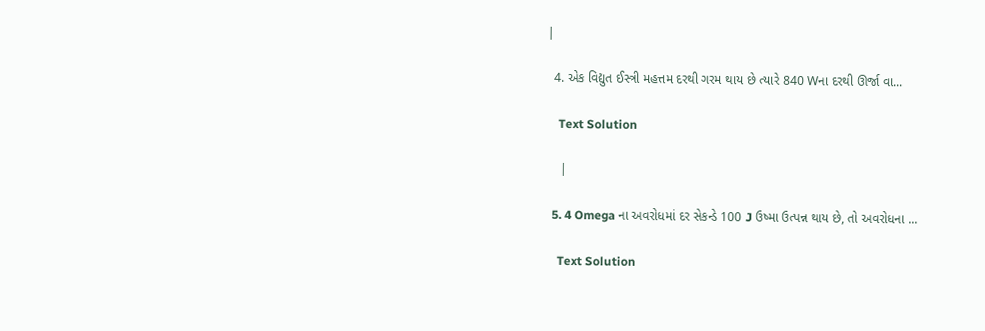|

  4. એક વિદ્યુત ઈસ્ત્રી મહત્તમ દરથી ગરમ થાય છે ત્યારે 840 Wના દરથી ઊર્જા વા...

    Text Solution

    |

  5. 4 Omega ના અવરોધમાં દર સેકન્ડે 100 J ઉષ્મા ઉત્પન્ન થાય છે, તો અવરોધના ...

    Text Solution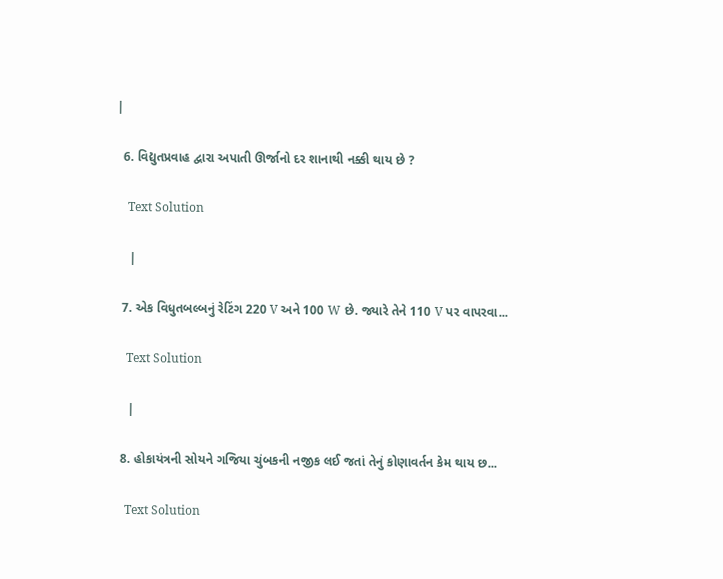|

  6. વિદ્યુતપ્રવાહ દ્વારા અપાતી ઊર્જાનો દર શાનાથી નક્કી થાય છે ?

    Text Solution

    |

  7. એક વિધુતબલ્બનું રેટિંગ 220 V અને 100 W છે. જ્યારે તેને 110 V પર વાપરવા...

    Text Solution

    |

  8. હોકાયંત્રની સોયને ગજિયા ચુંબકની નજીક લઈ જતાં તેનું કોણાવર્તન કેમ થાય છ...

    Text Solution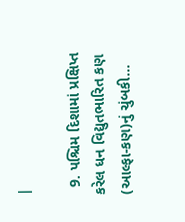|

  9. પશ્ચિમ દિશામાં પ્રક્ષિપ્ત કરેલ ધન વિદ્યુતભારિત કણ (આલ્ફા-કણ)નું ચુંબકી...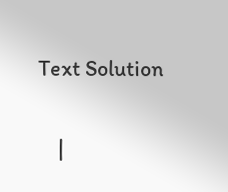Text Solution

    |